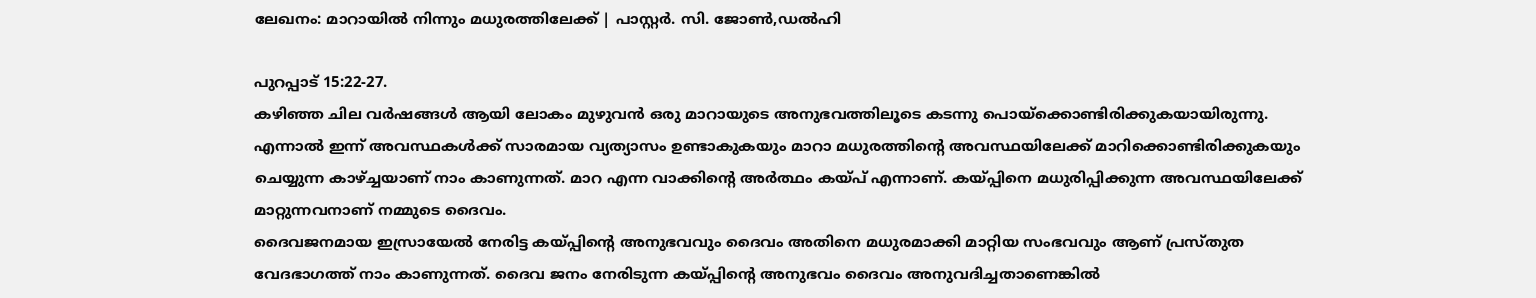ലേഖനം: മാറായിൽ നിന്നും മധുരത്തിലേക്ക് | പാസ്റ്റർ. സി. ജോൺ,ഡൽഹി

പുറപ്പാട് 15:22-27.
കഴിഞ്ഞ ചില വർഷങ്ങൾ ആയി ലോകം മുഴുവൻ ഒരു മാറായുടെ അനുഭവത്തിലൂടെ കടന്നു പൊയ്ക്കൊണ്ടിരിക്കുകയായിരുന്നു. എന്നാൽ ഇന്ന് അവസ്ഥകൾക്ക് സാരമായ വ്യത്യാസം ഉണ്ടാകുകയും മാറാ മധുരത്തിന്റെ അവസ്ഥയിലേക്ക് മാറിക്കൊണ്ടിരിക്കുകയും ചെയ്യുന്ന കാഴ്ച്ചയാണ് നാം കാണുന്നത്. മാറ എന്ന വാക്കിന്റെ അർത്ഥം കയ്പ് എന്നാണ്. കയ്പ്പിനെ മധുരിപ്പിക്കുന്ന അവസ്ഥയിലേക്ക് മാറ്റുന്നവനാണ് നമ്മുടെ ദൈവം.
ദൈവജനമായ ഇസ്രായേൽ നേരിട്ട കയ്പ്പിന്റെ അനുഭവവും ദൈവം അതിനെ മധുരമാക്കി മാറ്റിയ സംഭവവും ആണ് പ്രസ്തുത വേദഭാഗത്ത്‌ നാം കാണുന്നത്. ദൈവ ജനം നേരിടുന്ന കയ്പ്പിന്റെ അനുഭവം ദൈവം അനുവദിച്ചതാണെങ്കിൽ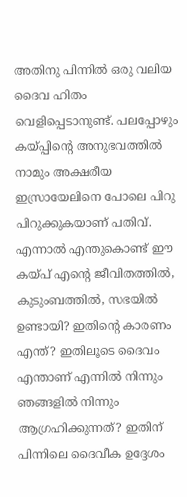അതിനു പിന്നിൽ ഒരു വലിയ ദൈവ ഹിതം വെളിപ്പെടാനുണ്ട്. പലപ്പോഴും കയ്പ്പിന്റെ അനുഭവത്തിൽ നാമും അക്ഷരീയ ഇസ്രായേലിനെ പോലെ പിറു പിറുക്കുകയാണ് പതിവ്. എന്നാൽ എന്തുകൊണ്ട് ഈ കയ്പ് എന്റെ ജീവിതത്തിൽ, കുടുംബത്തിൽ, സഭയിൽ ഉണ്ടായി? ഇതിന്റെ കാരണം എന്ത്? ഇതിലൂടെ ദൈവം എന്താണ് എന്നിൽ നിന്നും ഞങ്ങളിൽ നിന്നും ആഗ്രഹിക്കുന്നത്? ഇതിന് പിന്നിലെ ദൈവീക ഉദ്ദേശം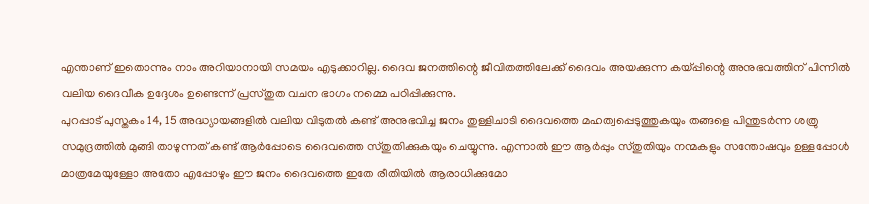എന്താണ് ഇതൊന്നും നാം അറിയാനായി സമയം എടുക്കാറില്ല. ദൈവ ജനത്തിന്റെ ജീവിതത്തിലേക്ക് ദൈവം അയക്കുന്ന കയ്പ്പിന്റെ അനുഭവത്തിന് പിന്നിൽ വലിയ ദൈവീക ഉദ്ദേശം ഉണ്ടെന്ന് പ്രസ്തുത വചന ഭാഗം നമ്മെ പഠിപ്പിക്കുന്നു.
പുറപ്പാട് പുസ്തകം 14, 15 അദ്ധ്യായങ്ങളിൽ വലിയ വിടുതൽ കണ്ട് അനുഭവിച്ച ജനം തുള്ളിചാടി ദൈവത്തെ മഹത്വപ്പെടുത്തുകയും തങ്ങളെ പിന്തുടർന്ന ശത്രു സമുദ്രത്തിൽ മുങ്ങി താഴുന്നത് കണ്ട് ആർപ്പോടെ ദൈവത്തെ സ്തുതിക്കുകയും ചെയ്യുന്നു. എന്നാൽ ഈ ആർപ്പും സ്തുതിയും നന്മകളും സന്തോഷവും ഉള്ളപ്പോൾ മാത്രമേയുള്ളോ അതോ എപ്പോഴും ഈ ജനം ദൈവത്തെ ഇതേ രീതിയിൽ ആരാധിക്കുമോ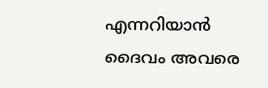എന്നറിയാൻ ദൈവം അവരെ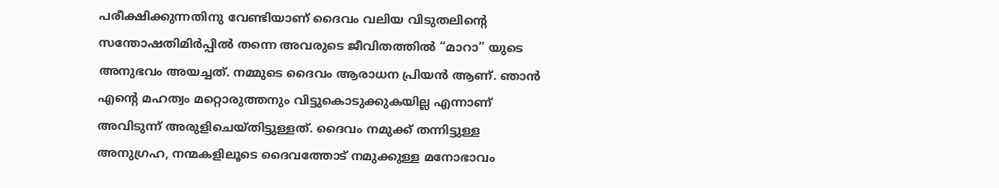പരീക്ഷിക്കുന്നതിനു വേണ്ടിയാണ് ദൈവം വലിയ വിടുതലിന്റെ സന്തോഷതിമിർപ്പിൽ തന്നെ അവരുടെ ജീവിതത്തിൽ “മാറാ” യുടെ അനുഭവം അയച്ചത്. നമ്മുടെ ദൈവം ആരാധന പ്രിയൻ ആണ്. ഞാൻ എന്റെ മഹത്വം മറ്റൊരുത്തനും വിട്ടുകൊടുക്കുകയില്ല എന്നാണ് അവിടുന്ന് അരുളിചെയ്തിട്ടുള്ളത്. ദൈവം നമുക്ക് തന്നിട്ടുള്ള അനുഗ്രഹ, നന്മകളിലൂടെ ദൈവത്തോട് നമുക്കുള്ള മനോഭാവം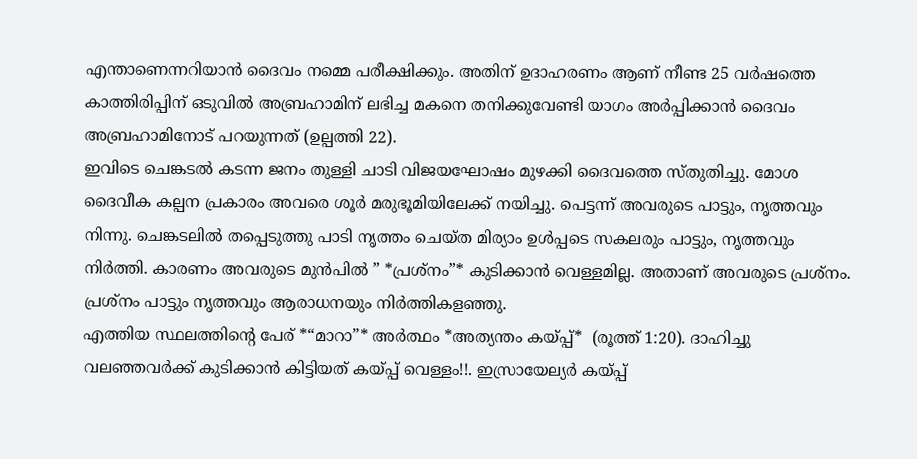എന്താണെന്നറിയാൻ ദൈവം നമ്മെ പരീക്ഷിക്കും. അതിന് ഉദാഹരണം ആണ് നീണ്ട 25 വർഷത്തെ കാത്തിരിപ്പിന് ഒടുവിൽ അബ്രഹാമിന് ലഭിച്ച മകനെ തനിക്കുവേണ്ടി യാഗം അർപ്പിക്കാൻ ദൈവം അബ്രഹാമിനോട് പറയുന്നത് (ഉല്പത്തി 22).
ഇവിടെ ചെങ്കടൽ കടന്ന ജനം തുള്ളി ചാടി വിജയഘോഷം മുഴക്കി ദൈവത്തെ സ്തുതിച്ചു. മോശ ദൈവീക കല്പന പ്രകാരം അവരെ ശൂർ മരുഭൂമിയിലേക്ക് നയിച്ചു. പെട്ടന്ന് അവരുടെ പാട്ടും, നൃത്തവും നിന്നു. ചെങ്കടലിൽ തപ്പെടുത്തു പാടി നൃത്തം ചെയ്ത മിര്യാം ഉൾപ്പടെ സകലരും പാട്ടും, നൃത്തവും നിർത്തി. കാരണം അവരുടെ മുൻപിൽ ” *പ്രശ്നം”* കുടിക്കാൻ വെള്ളമില്ല. അതാണ് അവരുടെ പ്രശ്നം. പ്രശ്നം പാട്ടും നൃത്തവും ആരാധനയും നിർത്തികളഞ്ഞു.
എത്തിയ സ്ഥലത്തിന്റെ പേര് *“മാറാ”* അർത്ഥം *അത്യന്തം കയ്പ്പ്*  (രൂത്ത് 1:20). ദാഹിച്ചു വലഞ്ഞവർക്ക് കുടിക്കാൻ കിട്ടിയത് കയ്പ്പ് വെള്ളം!!. ഇസ്രായേല്യർ കയ്പ്പ്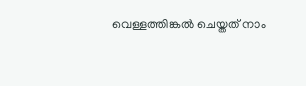വെള്ളത്തിങ്കൽ ചെയ്തത് നാം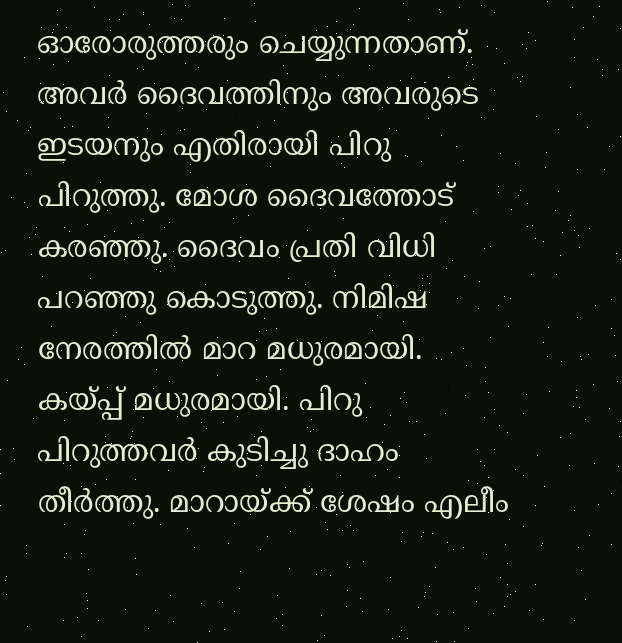ഓരോരുത്തരും ചെയ്യുന്നതാണ്. അവർ ദൈവത്തിനും അവരുടെ ഇടയനും എതിരായി പിറു പിറുത്തു. മോശ ദൈവത്തോട് കരഞ്ഞു. ദൈവം പ്രതി വിധി പറഞ്ഞു കൊടുത്തു. നിമിഷ നേരത്തിൽ മാറ മധുരമായി. കയ്പ്പ് മധുരമായി. പിറു പിറുത്തവർ കുടിച്ചു ദാഹം തീർത്തു. മാറായ്ക്ക് ശേഷം എലീം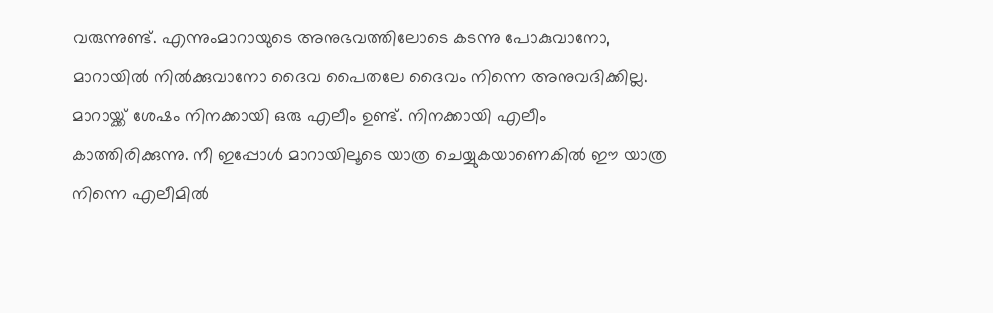വരുന്നുണ്ട്. എന്നുംമാറായുടെ അനുഭവത്തിലോടെ കടന്നു പോകുവാനോ, മാറായിൽ നിൽക്കുവാനോ ദൈവ പൈതലേ ദൈവം നിന്നെ അനുവദിക്കില്ല. മാറായ്ക്ക് ശേഷം നിനക്കായി ഒരു എലീം ഉണ്ട്‌. നിനക്കായി എലീം കാത്തിരിക്കുന്നു. നീ ഇപ്പോൾ മാറായിലൂടെ യാത്ര ചെയ്യുകയാണെകിൽ ഈ യാത്ര നിന്നെ എലീമിൽ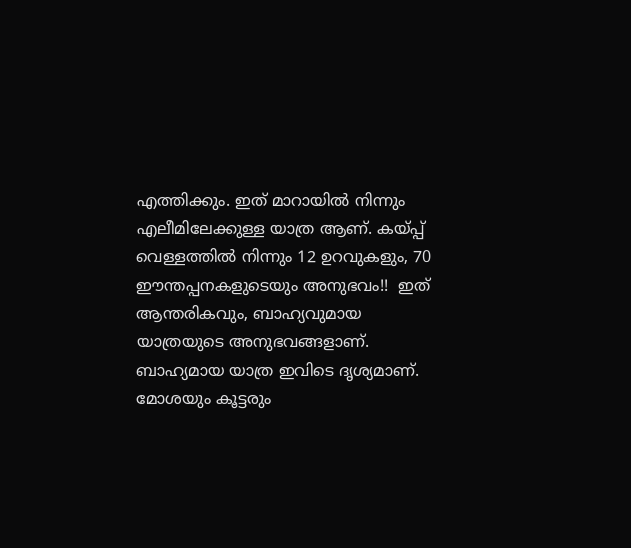എത്തിക്കും. ഇത് മാറായിൽ നിന്നും എലീമിലേക്കുള്ള യാത്ര ആണ്. കയ്പ്പ് വെള്ളത്തിൽ നിന്നും 12 ഉറവുകളും, 70 ഈന്തപ്പനകളുടെയും അനുഭവം!!  ഇത് ആന്തരികവും, ബാഹ്യവുമായ യാത്രയുടെ അനുഭവങ്ങളാണ്.
ബാഹ്യമായ യാത്ര ഇവിടെ ദൃശ്യമാണ്.
മോശയും കൂട്ടരും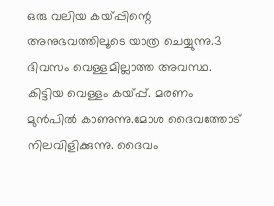ഒരു വലിയ കയ്പ്പിന്റെ അനുഭവത്തിലൂടെ യാത്ര ചെയ്യുന്നു.3 ദിവസം വെള്ളമില്ലാത്ത അവസ്ഥ. കിട്ടിയ വെള്ളം കയ്പ്പ്. മരണം മുൻപിൽ കാണുന്നു.മോശ ദൈവത്തോട് നിലവിളിക്കുന്നു. ദൈവം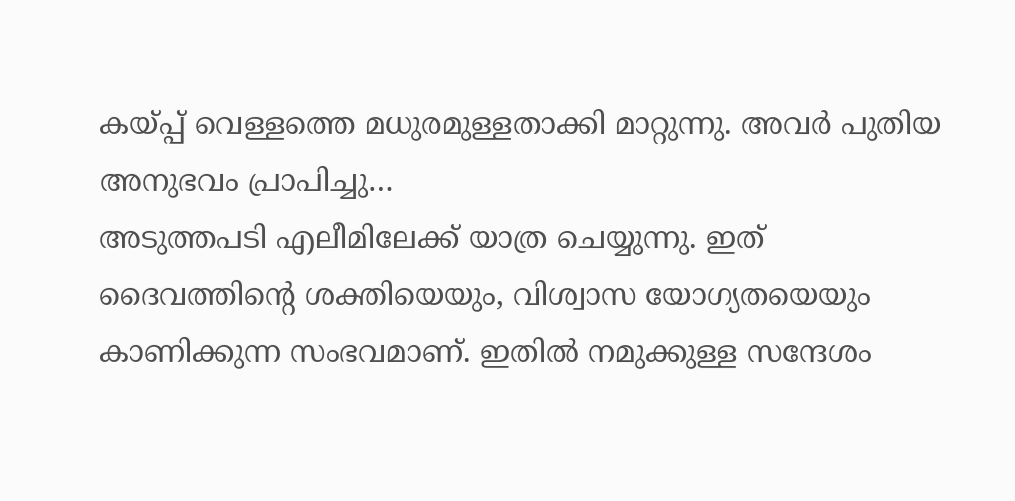കയ്പ്പ് വെള്ളത്തെ മധുരമുള്ളതാക്കി മാറ്റുന്നു. അവർ പുതിയ അനുഭവം പ്രാപിച്ചു…
അടുത്തപടി എലീമിലേക്ക് യാത്ര ചെയ്യുന്നു. ഇത് ദൈവത്തിന്റെ ശക്തിയെയും, വിശ്വാസ യോഗ്യതയെയും  കാണിക്കുന്ന സംഭവമാണ്. ഇതിൽ നമുക്കുള്ള സന്ദേശം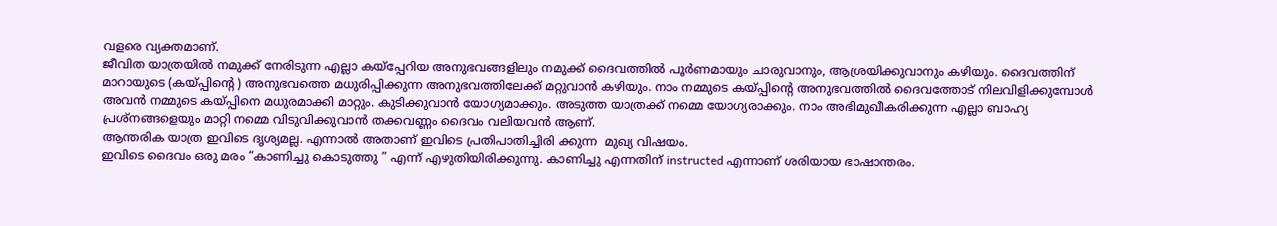വളരെ വ്യക്തമാണ്.
ജീവിത യാത്രയിൽ നമുക്ക് നേരിടുന്ന എല്ലാ കയ്പ്പേറിയ അനുഭവങ്ങളിലും നമുക്ക് ദൈവത്തിൽ പൂർണമായും ചാരുവാനും, ആശ്രയിക്കുവാനും കഴിയും. ദൈവത്തിന് മാറായുടെ (കയ്പ്പിന്റെ ) അനുഭവത്തെ മധുരിപ്പിക്കുന്ന അനുഭവത്തിലേക്ക് മറ്റുവാൻ കഴിയും. നാം നമ്മുടെ കയ്പ്പിന്റെ അനുഭവത്തിൽ ദൈവത്തോട് നിലവിളിക്കുമ്പോൾ അവൻ നമ്മുടെ കയ്പ്പിനെ മധുരമാക്കി മാറ്റും. കുടിക്കുവാൻ യോഗ്യമാക്കും. അടുത്ത യാത്രക്ക് നമ്മെ യോഗ്യരാക്കും. നാം അഭിമുഖീകരിക്കുന്ന എല്ലാ ബാഹ്യ പ്രശ്നങ്ങളെയും മാറ്റി നമ്മെ വിടുവിക്കുവാൻ തക്കവണ്ണം ദൈവം വലിയവൻ ആണ്.
ആന്തരിക യാത്ര ഇവിടെ ദൃശ്യമല്ല. എന്നാൽ അതാണ് ഇവിടെ പ്രതിപാതിച്ചിരി ക്കുന്ന  മുഖ്യ വിഷയം.
ഇവിടെ ദൈവം ഒരു മരം “കാണിച്ചു കൊടുത്തു ” എന്ന് എഴുതിയിരിക്കുന്നു. കാണിച്ചു എന്നതിന് instructed എന്നാണ് ശരിയായ ഭാഷാന്തരം.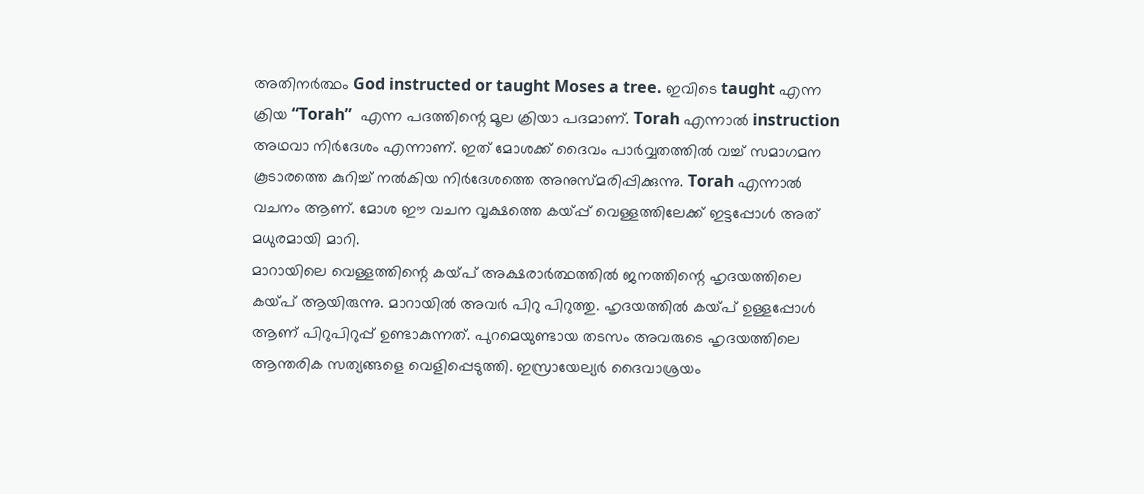അതിനർത്ഥം God instructed or taught Moses a tree. ഇവിടെ taught എന്ന ക്രിയ “Torah”  എന്ന പദത്തിന്റെ മൂല ക്രിയാ പദമാണ്. Torah എന്നാൽ instruction അഥവാ നിർദേശം എന്നാണ്. ഇത് മോശക്ക് ദൈവം പാർവ്വതത്തിൽ വച്ച് സമാഗമന കൂടാരത്തെ കുറിച്ച് നൽകിയ നിർദേശത്തെ അനുസ്മരിപ്പിക്കുന്നു. Torah എന്നാൽ വചനം ആണ്. മോശ ഈ വചന വൃക്ഷത്തെ കയ്പ്പ് വെള്ളത്തിലേക്ക് ഇട്ടപ്പോൾ അത് മധുരമായി മാറി.
മാറായിലെ വെള്ളത്തിന്റെ കയ്പ് അക്ഷരാർത്ഥത്തിൽ ജനത്തിന്റെ ഹൃദയത്തിലെ കയ്പ് ആയിരുന്നു. മാറായിൽ അവർ പിറു പിറുത്തു. ഹൃദയത്തിൽ കയ്പ് ഉള്ളപ്പോൾ ആണ് പിറുപിറുപ്പ് ഉണ്ടാകുന്നത്. പുറമെയുണ്ടായ തടസം അവരുടെ ഹൃദയത്തിലെ ആന്തരിക സത്യങ്ങളെ വെളിപ്പെടുത്തി. ഇസ്രായേല്യർ ദൈവാശ്രയം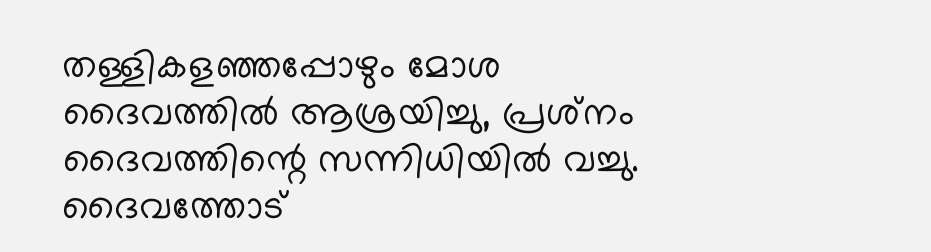തള്ളികളഞ്ഞപ്പോഴും മോശ ദൈവത്തിൽ ആശ്രയിച്ചു, പ്രശ്‌നം ദൈവത്തിന്റെ സന്നിധിയിൽ വച്ചു. ദൈവത്തോട്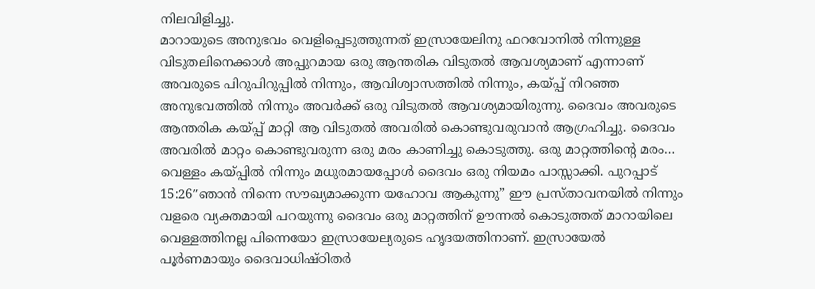നിലവിളിച്ചു.
മാറായുടെ അനുഭവം വെളിപ്പെടുത്തുന്നത് ഇസ്രായേലിനു ഫറവോനിൽ നിന്നുള്ള വിടുതലിനെക്കാൾ അപ്പുറമായ ഒരു ആന്തരിക വിടുതൽ ആവശ്യമാണ്‌ എന്നാണ്  അവരുടെ പിറുപിറുപ്പിൽ നിന്നും, ആവിശ്വാസത്തിൽ നിന്നും, കയ്പ്പ് നിറഞ്ഞ അനുഭവത്തിൽ നിന്നും അവർക്ക് ഒരു വിടുതൽ ആവശ്യമായിരുന്നു. ദൈവം അവരുടെ ആന്തരിക കയ്പ്പ് മാറ്റി ആ വിടുതൽ അവരിൽ കൊണ്ടുവരുവാൻ ആഗ്രഹിച്ചു. ദൈവം അവരിൽ മാറ്റം കൊണ്ടുവരുന്ന ഒരു മരം കാണിച്ചു കൊടുത്തു. ഒരു മാറ്റത്തിന്റെ മരം…
വെള്ളം കയ്പ്പിൽ നിന്നും മധുരമായപ്പോൾ ദൈവം ഒരു നിയമം പാസ്സാക്കി. പുറപ്പാട് 15:26″ഞാൻ നിന്നെ സൗഖ്യമാക്കുന്ന യഹോവ ആകുന്നു” ഈ പ്രസ്താവനയിൽ നിന്നും  വളരെ വ്യക്തമായി പറയുന്നു ദൈവം ഒരു മാറ്റത്തിന് ഊന്നൽ കൊടുത്തത് മാറായിലെ വെള്ളത്തിനല്ല പിന്നെയോ ഇസ്രായേല്യരുടെ ഹൃദയത്തിനാണ്. ഇസ്രായേൽ പൂർണമായും ദൈവാധിഷ്ഠിതർ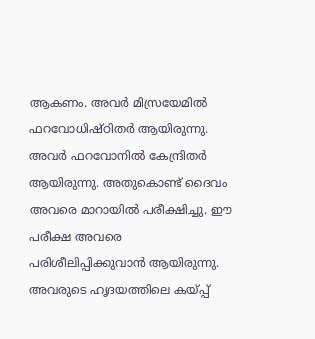ആകണം. അവർ മിസ്രയേമിൽ ഫറവോധിഷ്ഠിതർ ആയിരുന്നു. അവർ ഫറവോനിൽ കേന്ദ്രിതർ ആയിരുന്നു. അതുകൊണ്ട് ദൈവം അവരെ മാറായിൽ പരീക്ഷിച്ചു. ഈ പരീക്ഷ അവരെ പരിശീലിപ്പിക്കുവാൻ ആയിരുന്നു. അവരുടെ ഹൃദയത്തിലെ കയ്പ്പ്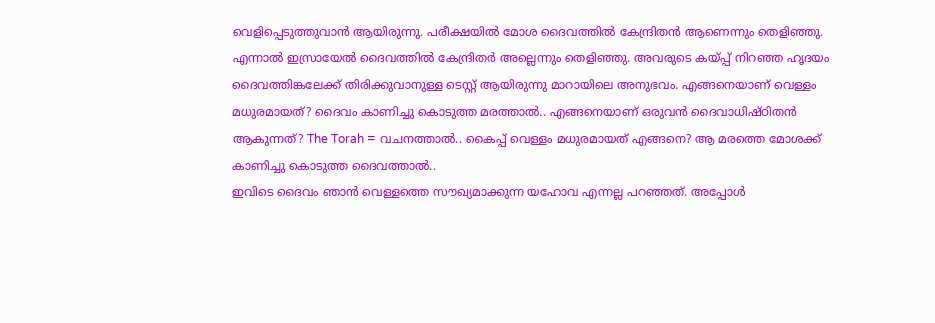വെളിപ്പെടുത്തുവാൻ ആയിരുന്നു. പരീക്ഷയിൽ മോശ ദൈവത്തിൽ കേന്ദ്രിതൻ ആണെന്നും തെളിഞ്ഞു. എന്നാൽ ഇസ്രായേൽ ദൈവത്തിൽ കേന്ദ്രിതർ അല്ലെന്നും തെളിഞ്ഞു. അവരുടെ കയ്പ്പ് നിറഞ്ഞ ഹൃദയം ദൈവത്തിങ്കലേക്ക് തിരിക്കുവാനുള്ള ടെസ്റ്റ്‌ ആയിരുന്നു മാറായിലെ അനുഭവം. എങ്ങനെയാണ് വെള്ളം മധുരമായത്? ദൈവം കാണിച്ചു കൊടുത്ത മരത്താൽ.. എങ്ങനെയാണ് ഒരുവൻ ദൈവാധിഷ്ഠിതൻ ആകുന്നത്? The Torah = വചനത്താൽ.. കൈപ്പ് വെള്ളം മധുരമായത് എങ്ങനെ? ആ മരത്തെ മോശക്ക് കാണിച്ചു കൊടുത്ത ദൈവത്താൽ..
ഇവിടെ ദൈവം ഞാൻ വെള്ളത്തെ സൗഖ്യമാക്കുന്ന യഹോവ എന്നല്ല പറഞ്ഞത്. അപ്പോൾ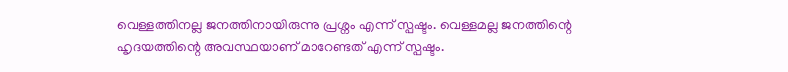വെള്ളത്തിനല്ല ജനത്തിനായിരുന്നു പ്രശ്നം എന്ന് സ്പഷ്ടം. വെള്ളമല്ല ജനത്തിന്റെ ഹൃദയത്തിന്റെ അവസ്ഥയാണ് മാറേണ്ടത് എന്ന് സ്പഷ്ടം.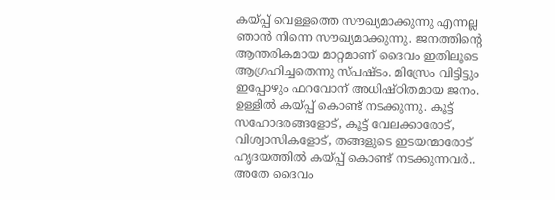കയ്പ്പ് വെള്ളത്തെ സൗഖ്യമാക്കുന്നു എന്നല്ല ഞാൻ നിന്നെ സൗഖ്യമാക്കുന്നു. ജനത്തിന്റെ ആന്തരികമായ മാറ്റമാണ് ദൈവം ഇതിലൂടെ ആഗ്രഹിച്ചതെന്നു സ്പഷ്ടം. മിസ്രേം വിട്ടിട്ടും ഇപ്പോഴും ഫറവോന് അധിഷ്ഠിതമായ ജനം. ഉള്ളിൽ കയ്പ്പ് കൊണ്ട് നടക്കുന്നു. കൂട്ട് സഹോദരങ്ങളോട്, കൂട്ട് വേലക്കാരോട്, വിശ്വാസികളോട്, തങ്ങളുടെ ഇടയന്മാരോട് ഹൃദയത്തിൽ കയ്പ്പ് കൊണ്ട് നടക്കുന്നവർ..
അതേ ദൈവം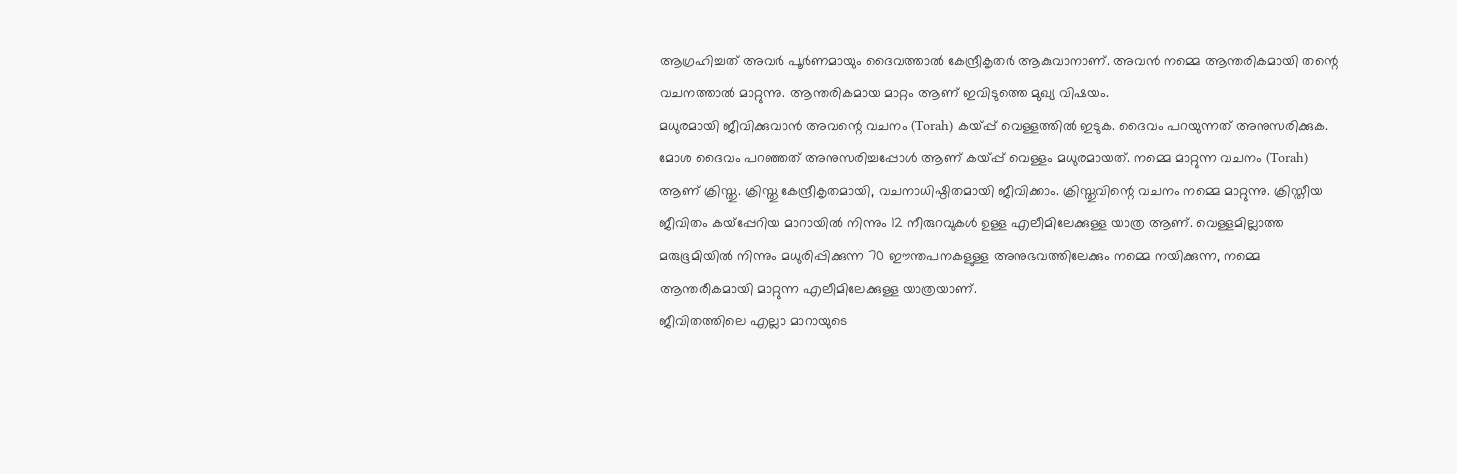ആഗ്രഹിച്ചത് അവർ പൂർണമായും ദൈവത്താൽ കേന്ദ്രീകൃതർ ആകുവാനാണ്. അവൻ നമ്മെ ആന്തരികമായി തന്റെ വചനത്താൽ മാറ്റുന്നു. ആന്തരികമായ മാറ്റം ആണ് ഇവിടുത്തെ മുഖ്യ വിഷയം.
മധുരമായി ജീവിക്കുവാൻ അവന്റെ വചനം (Torah) കയ്പ്പ് വെള്ളത്തിൽ ഇടുക. ദൈവം പറയുന്നത് അനുസരിക്കുക. മോശ ദൈവം പറഞ്ഞത് അനുസരിച്ചപ്പോൾ ആണ് കയ്പ്പ് വെള്ളം മധുരമായത്. നമ്മെ മാറ്റുന്ന വചനം (Torah) ആണ് ക്രിസ്തു. ക്രിസ്തു കേന്ദ്രീകൃതമായി, വചനാധിഷ്ഠിതമായി ജീവിക്കാം. ക്രിസ്തുവിന്റെ വചനം നമ്മെ മാറ്റുന്നു. ക്രിസ്തീയ ജീവിതം കയ്പ്പേറിയ മാറായിൽ നിന്നും 12 നീരുറവുകൾ ഉള്ള എലീമിലേക്കുള്ള യാത്ര ആണ്. വെള്ളമില്ലാത്ത മരുഭൂമിയിൽ നിന്നും മധുരിപ്പിക്കുന്ന 70 ഈന്തപനകളുള്ള അനുഭവത്തിലേക്കും നമ്മെ നയിക്കുന്ന, നമ്മെ ആന്തരീകമായി മാറ്റുന്ന എലീമിലേക്കുള്ള യാത്രയാണ്.
ജീവിതത്തിലെ എല്ലാ മാറായുടെ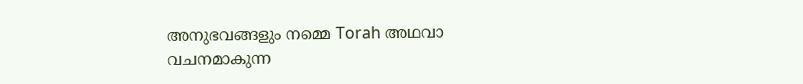അനുഭവങ്ങളും നമ്മെ Torah അഥവാ വചനമാകുന്ന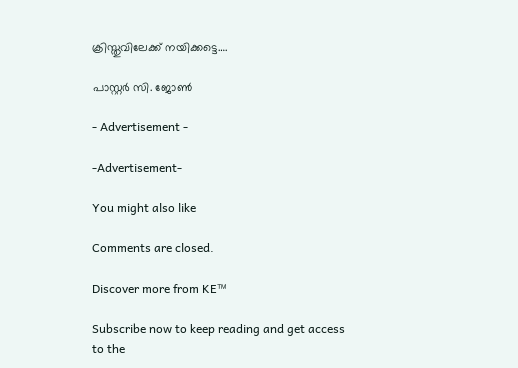ക്രിസ്തുവിലേക്ക് നയിക്കട്ടെ….

പാസ്റ്റർ സി. ജോൺ

- Advertisement -

-Advertisement-

You might also like

Comments are closed.

Discover more from KE™

Subscribe now to keep reading and get access to the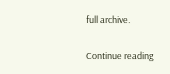full archive.

Continue reading